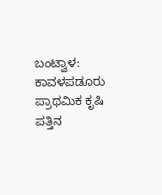ಬಂಟ್ವಾಳ: ಕಾವಳಪಡೂರು ಪ್ರಾಥಮಿಕ ಕೃಷಿ ಪತ್ತಿನ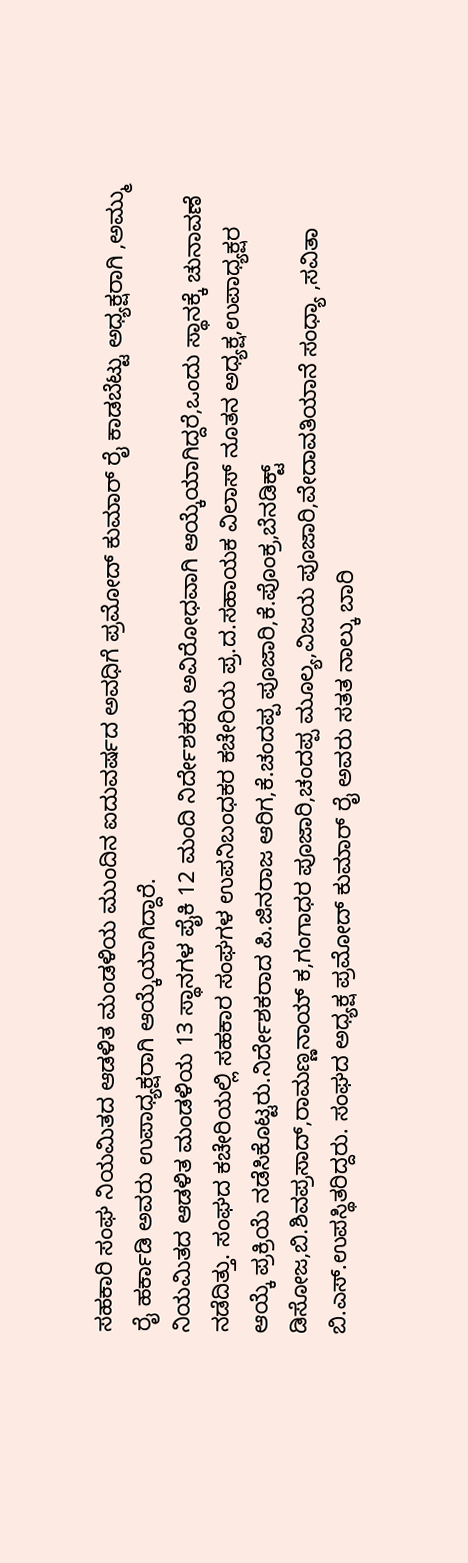ಸಹಕಾರಿ ಸಂಘ ನಿಯಮಿತದ ಆಡಳಿತ ಮಂಡಳಿಯ ಮುಂದಿನ ಐದುವರ್ಷದ ಅವಧಿಗೆ ಪ್ರಮೋದ್ ಕುಮಾರ್ ರೈ ಕಾಡಬೆಟ್ಟು ಅಧ್ಯಕ್ಷರಾಗಿ ,ಅಮ್ಮು ರೈ ಹರ್ಕಾಡಿ ಅವರು ಉಪಾಧ್ಯಕ್ಷರಾಗಿ ಆಯ್ಕೆಯಾಗಿದ್ದಾರೆ.
ನಿಯಮಿತದ ಆಡಳಿತ ಮಂಡಳಿಯ 13 ಸ್ಥಾನಗಳ ಪೈಕಿ 12 ಮಂದಿ ನಿರ್ದೇಶಕರು ಅವಿರೋಧವಾಗಿ ಆಯ್ಕೆಯಾಗಿದ್ದರೆ,ಒಂದು ಸ್ಥಾನಕ್ಕೆ ಚುನಾವಣೆ ನಡೆದಿತ್ತು. ಸಂಘದ ಕಚೇರಿಯಲ್ಲಿ ಸಹಕಾರ ಸಂಘಗಳ ಉಪನಿಬಂಧಕರ ಕಚೇರಿಯ ಪ್ರ.ದ.ಸಹಾಯಕ ವಿಲಾಸ್ ನೂತನ ಅಧ್ಯಕ್ಷ,ಉಪಾಧ್ಯಕ್ಷರ ಆಯ್ಕೆ ಪ್ರಕ್ರಿಯೆ ನಡೆಸಿಕೊಟ್ಟರು.ನಿರ್ದೇಶಕರಾದ ಪಿ.ಜಿನರಾಜ ಆರಿಗ,ಕೆ.ಚಂದಪ್ಪ ಪೂಜಾರಿ,ಕೆ.ಪೊಂಕ್ರ,ಬೆನಡಿಕ್ಟ್ ಡಿಸೋಜ,ಬಿ.ಶಿವಪ್ರಸಾದ್,ರಾಮಣ್ಣನಾಯ್ ಕ,ಗಂಗಾಧರ ಪೂಜಾರಿ,ಚಂದಪ್ಪ ಮೂಲ್ಯ,ವಿಜಯ ಪೂಜಾರಿ,ವೇದಾವತಿಯಾನೆ ಸಂಧ್ಯಾ ,ಸವಿತಾ ಬಿ.ಎಸ್.ಉಪಸ್ಥಿತರಿದ್ದರು. ಸಂಘದ ಅಧ್ಯಕ್ಷ ಪ್ರಮೋದ್ ಕುಮಾರ್ ರೈ ಅವರು ಸತತ ನಾಲ್ಕು ಬಾರಿ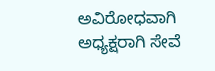ಅವಿರೋಧವಾಗಿ ಅಧ್ಯಕ್ಷರಾಗಿ ಸೇವೆ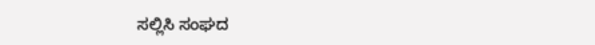ಸಲ್ಲಿಸಿ ಸಂಘದ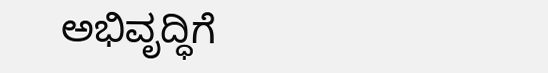ಅಭಿವೃದ್ಧಿಗೆ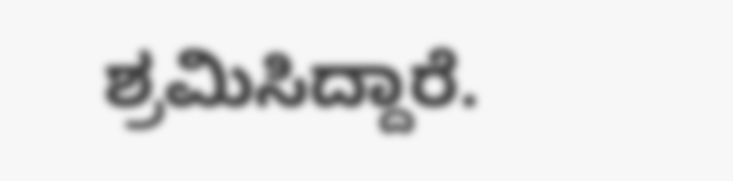ಶ್ರಮಿಸಿದ್ದಾರೆ.